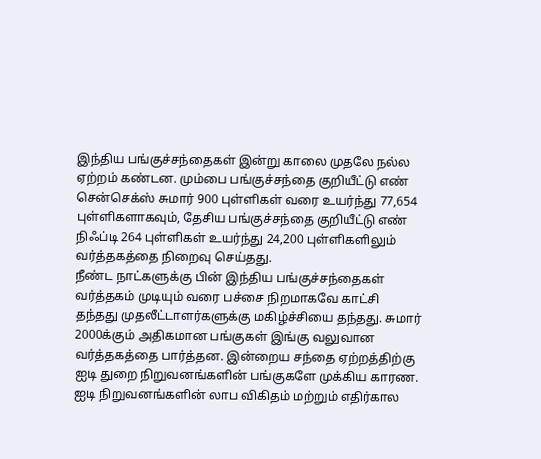இந்திய பங்குச்சந்தைகள் இன்று காலை முதலே நல்ல ஏற்றம் கண்டன. மும்பை பங்குச்சந்தை குறியீட்டு எண் சென்செக்ஸ் சுமார் 900 புள்ளிகள் வரை உயர்ந்து 77,654 புள்ளிகளாகவும், தேசிய பங்குச்சந்தை குறியீட்டு எண் நிஃப்டி 264 புள்ளிகள் உயர்ந்து 24,200 புள்ளிகளிலும் வர்த்தகத்தை நிறைவு செய்தது.
நீண்ட நாட்களுக்கு பின் இந்திய பங்குச்சந்தைகள் வர்த்தகம் முடியும் வரை பச்சை நிறமாகவே காட்சி தந்தது முதலீட்டாளர்களுக்கு மகிழ்ச்சியை தந்தது. சுமார் 2000க்கும் அதிகமான பங்குகள் இங்கு வலுவான வர்த்தகத்தை பார்த்தன. இன்றைய சந்தை ஏற்றத்திற்கு ஐடி துறை நிறுவனங்களின் பங்குகளே முக்கிய காரண. ஐடி நிறுவனங்களின் லாப விகிதம் மற்றும் எதிர்கால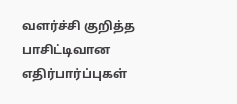வளர்ச்சி குறித்த பாசிட்டிவான எதிர்பார்ப்புகள்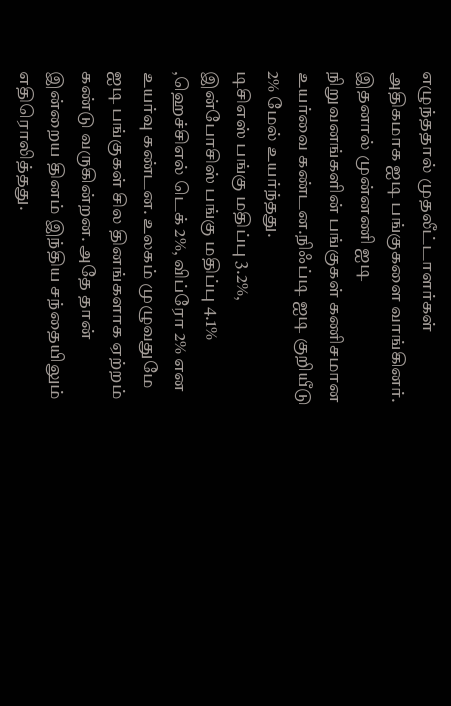எழுந்ததால் முதலீட்டாளர்கள் அதிகமாக ஐடி பங்குகளை வாங்கினர். இதனால் முன்னணி ஐடி நிறுவனங்களின் பங்குகள் கணிசமான உயர்வை கண்டன.நிஃப்டி ஐடி குறியீடு 2% மேல் உயர்ந்தது.
டிசிஎஸ் பங்கு மதிப்பு 3.2%, இன்போசிஸ் பங்கு மதிப்பு 4.1% ,ஹெச்சிஎல் டெக் 2%, விப்ரோ 2% என உயர்வு கண்டன. உலகம் முழுவதுமே ஐடி பங்குகள் சில தினங்களாக ஏற்றம் கண்டு வருகின்றன. அதே தான் இன்றைய தினம் இந்திய சந்தையிலும் எதிரொலித்தது.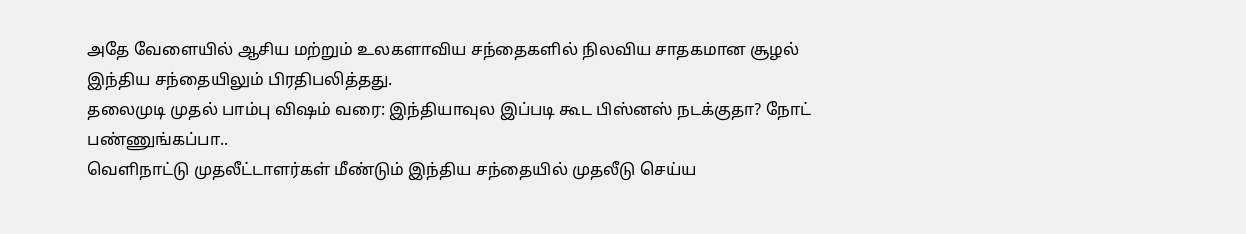அதே வேளையில் ஆசிய மற்றும் உலகளாவிய சந்தைகளில் நிலவிய சாதகமான சூழல் இந்திய சந்தையிலும் பிரதிபலித்தது.
தலைமுடி முதல் பாம்பு விஷம் வரை: இந்தியாவுல இப்படி கூட பிஸ்னஸ் நடக்குதா? நோட் பண்ணுங்கப்பா..
வெளிநாட்டு முதலீட்டாளர்கள் மீண்டும் இந்திய சந்தையில் முதலீடு செய்ய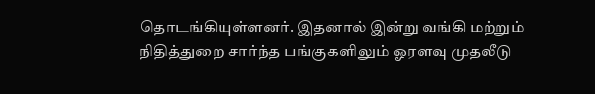தொடங்கியுள்ளனர். இதனால் இன்று வங்கி மற்றும் நிதித்துறை சார்ந்த பங்குகளிலும் ஓரளவு முதலீடு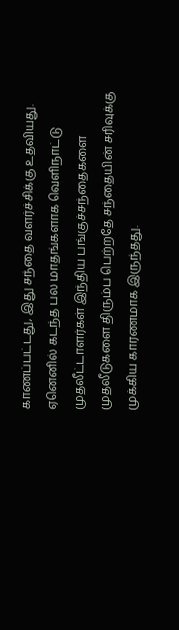காணப்பட்டது, இது சந்தை வளர்ச்சிக்கு உதவியது. ஏனெனில் கடந்த பல மாதங்களாக வெளிநாட்டு முதலீட்டாளர்கள் இந்திய பங்குச்சந்தைகளை முதலீடுகளை திரும்ப பெற்றதே சந்தையின் சரிவுக்கு முக்கிய காரணமாக இருந்தது.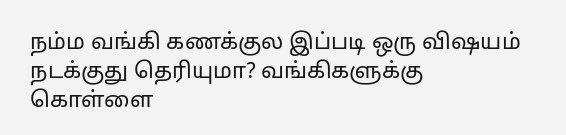நம்ம வங்கி கணக்குல இப்படி ஒரு விஷயம் நடக்குது தெரியுமா? வங்கிகளுக்கு கொள்ளை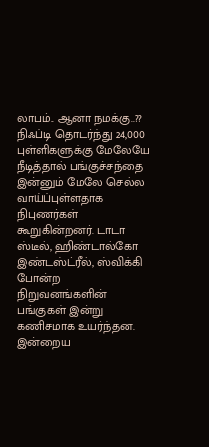லாபம்.. ஆனா நமக்கு..??
நிஃப்டி தொடர்ந்து 24,000 புள்ளிகளுக்கு மேலேயே நீடித்தால் பங்குச்சந்தை இன்னும் மேலே செல்ல வாய்ப்புள்ளதாக நிபுணர்கள் கூறுகின்றனர். டாடா ஸ்டீல், ஹிண்டால்கோ இண்டஸ்ட்ரீல், ஸ்விக்கி போன்ற நிறுவனங்களின் பங்குகள் இன்று கணிசமாக உயர்ந்தன. இன்றைய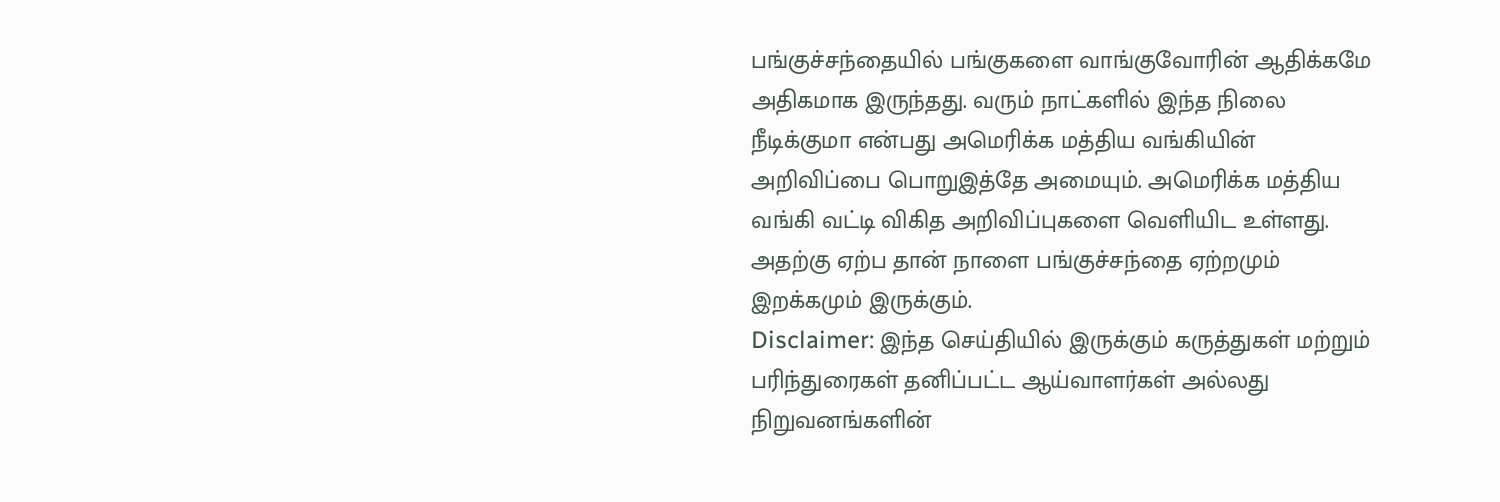பங்குச்சந்தையில் பங்குகளை வாங்குவோரின் ஆதிக்கமே அதிகமாக இருந்தது. வரும் நாட்களில் இந்த நிலை நீடிக்குமா என்பது அமெரிக்க மத்திய வங்கியின் அறிவிப்பை பொறுஇத்தே அமையும். அமெரிக்க மத்திய வங்கி வட்டி விகித அறிவிப்புகளை வெளியிட உள்ளது. அதற்கு ஏற்ப தான் நாளை பங்குச்சந்தை ஏற்றமும் இறக்கமும் இருக்கும்.
Disclaimer: இந்த செய்தியில் இருக்கும் கருத்துகள் மற்றும் பரிந்துரைகள் தனிப்பட்ட ஆய்வாளர்கள் அல்லது நிறுவனங்களின்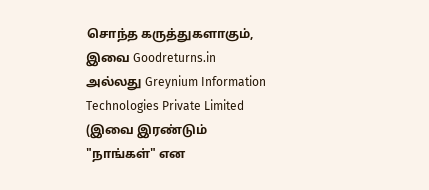சொந்த கருத்துகளாகும், இவை Goodreturns.in அல்லது Greynium Information Technologies Private Limited (இவை இரண்டும் "நாங்கள்" என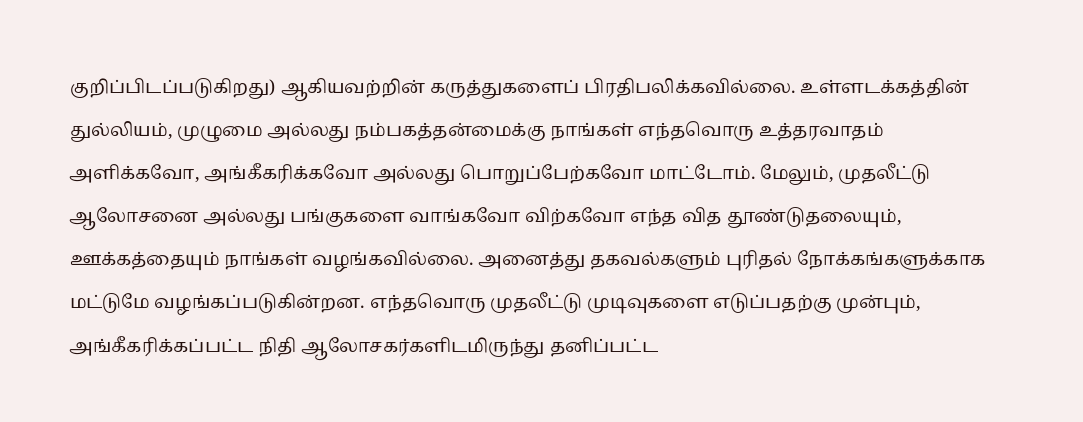குறிப்பிடப்படுகிறது) ஆகியவற்றின் கருத்துகளைப் பிரதிபலிக்கவில்லை. உள்ளடக்கத்தின் துல்லியம், முழுமை அல்லது நம்பகத்தன்மைக்கு நாங்கள் எந்தவொரு உத்தரவாதம் அளிக்கவோ, அங்கீகரிக்கவோ அல்லது பொறுப்பேற்கவோ மாட்டோம். மேலும், முதலீட்டு ஆலோசனை அல்லது பங்குகளை வாங்கவோ விற்கவோ எந்த வித தூண்டுதலையும், ஊக்கத்தையும் நாங்கள் வழங்கவில்லை. அனைத்து தகவல்களும் புரிதல் நோக்கங்களுக்காக மட்டுமே வழங்கப்படுகின்றன. எந்தவொரு முதலீட்டு முடிவுகளை எடுப்பதற்கு முன்பும், அங்கீகரிக்கப்பட்ட நிதி ஆலோசகர்களிடமிருந்து தனிப்பட்ட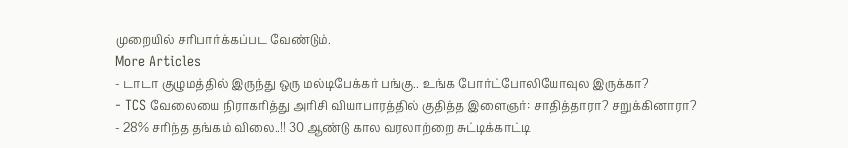முறையில் சரிபார்க்கப்பட வேண்டும்.
More Articles
- டாடா குழுமத்தில் இருந்து ஒரு மல்டிபேக்கர் பங்கு.. உங்க போர்ட்போலியோவுல இருக்கா?
- TCS வேலையை நிராகரித்து அரிசி வியாபாரத்தில் குதித்த இளைஞர்: சாதித்தாரா? சறுக்கினாரா?
- 28% சரிந்த தங்கம் விலை..!! 30 ஆண்டு கால வரலாற்றை சுட்டிக்காட்டி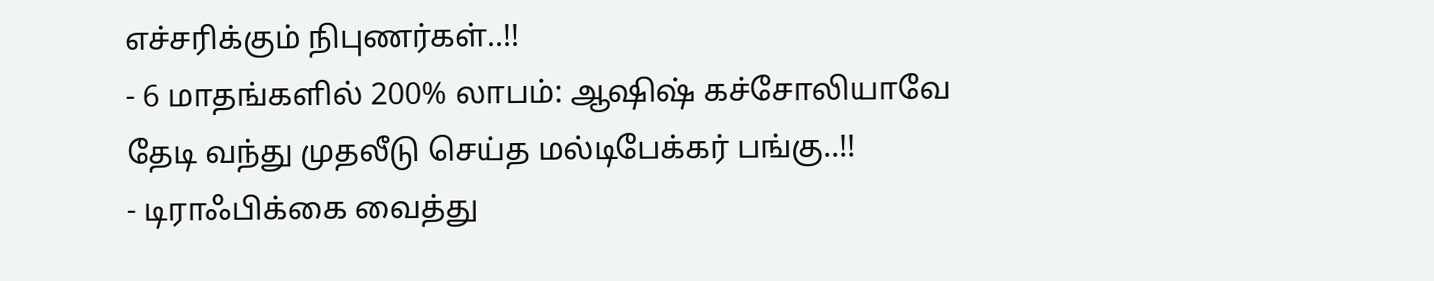எச்சரிக்கும் நிபுணர்கள்..!!
- 6 மாதங்களில் 200% லாபம்: ஆஷிஷ் கச்சோலியாவே தேடி வந்து முதலீடு செய்த மல்டிபேக்கர் பங்கு..!!
- டிராஃபிக்கை வைத்து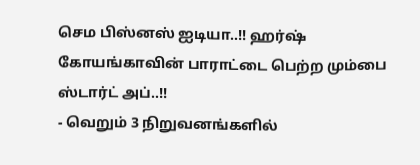செம பிஸ்னஸ் ஐடியா..!! ஹர்ஷ் கோயங்காவின் பாராட்டை பெற்ற மும்பை ஸ்டார்ட் அப்..!!
- வெறும் 3 நிறுவனங்களில்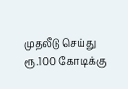முதலீடு செய்து ரூ.100 கோடிக்கு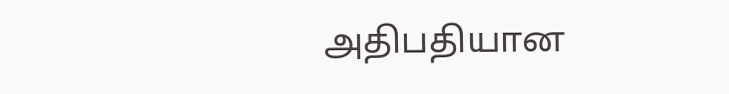அதிபதியான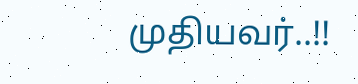முதியவர்..!!